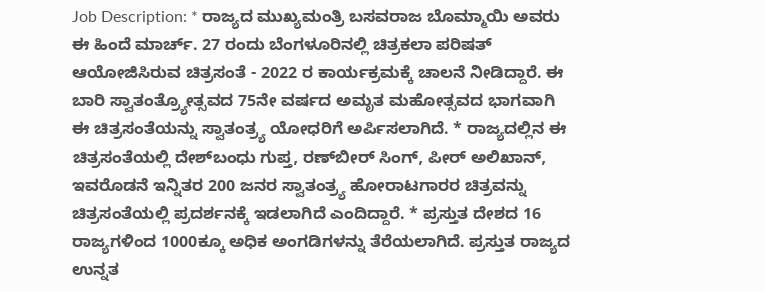Job Description: * ರಾಜ್ಯದ ಮುಖ್ಯಮಂತ್ರಿ ಬಸವರಾಜ ಬೊಮ್ಮಾಯಿ ಅವರು ಈ ಹಿಂದೆ ಮಾರ್ಚ್. 27 ರಂದು ಬೆಂಗಳೂರಿನಲ್ಲಿ ಚಿತ್ರಕಲಾ ಪರಿಷತ್ ಆಯೋಜಿಸಿರುವ ಚಿತ್ರಸಂತೆ - 2022 ರ ಕಾರ್ಯಕ್ರಮಕ್ಕೆ ಚಾಲನೆ ನೀಡಿದ್ದಾರೆ. ಈ ಬಾರಿ ಸ್ವಾತಂತ್ರ್ಯೋತ್ಸವದ 75ನೇ ವರ್ಷದ ಅಮೃತ ಮಹೋತ್ಸವದ ಭಾಗವಾಗಿ ಈ ಚಿತ್ರಸಂತೆಯನ್ನು ಸ್ವಾತಂತ್ರ್ಯ ಯೋಧರಿಗೆ ಅರ್ಪಿಸಲಾಗಿದೆ. * ರಾಜ್ಯದಲ್ಲಿನ ಈ ಚಿತ್ರಸಂತೆಯಲ್ಲಿ ದೇಶ್‌ಬಂಧು ಗುಪ್ತ, ರಣ್‌ಬೀರ್‌ ಸಿಂಗ್‌, ಪೀರ್‌ ಅಲಿಖಾನ್‌, ಇವರೊಡನೆ ಇನ್ನಿತರ 200 ಜನರ ಸ್ವಾತಂತ್ರ್ಯ ಹೋರಾಟಗಾರರ ಚಿತ್ರವನ್ನು ಚಿತ್ರಸಂತೆಯಲ್ಲಿ ಪ್ರದರ್ಶನಕ್ಕೆ ಇಡಲಾಗಿದೆ ಎಂದಿದ್ದಾರೆ. * ಪ್ರಸ್ತುತ ದೇಶದ 16 ರಾಜ್ಯಗಳಿಂದ 1000ಕ್ಕೂ ಅಧಿಕ ಅಂಗಡಿಗಳನ್ನು ತೆರೆಯಲಾಗಿದೆ. ಪ್ರಸ್ತುತ ರಾಜ್ಯದ ಉನ್ನತ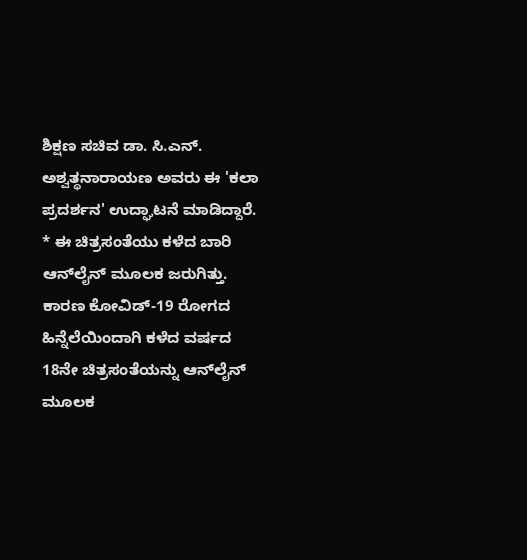ಶಿಕ್ಷಣ ಸಚಿವ ಡಾ. ಸಿ.ಎನ್‌. ಅಶ್ವತ್ಥನಾರಾಯಣ ಅವರು ಈ 'ಕಲಾ ಪ್ರದರ್ಶನ' ಉದ್ಘಾಟನೆ ಮಾಡಿದ್ದಾರೆ. * ಈ ಚಿತ್ರಸಂತೆಯು ಕಳೆದ ಬಾರಿ ಆನ್‌ಲೈನ್‌ ಮೂಲಕ ಜರುಗಿತ್ತು. ಕಾರಣ ಕೋವಿಡ್-19 ರೋಗದ ಹಿನ್ನೆಲೆಯಿಂದಾಗಿ ಕಳೆದ ವರ್ಷದ 18ನೇ ಚಿತ್ರಸಂತೆಯನ್ನು ಆನ್‌ಲೈನ್‌ ಮೂಲಕ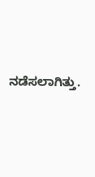ನಡೆಸಲಾಗಿತ್ತು.